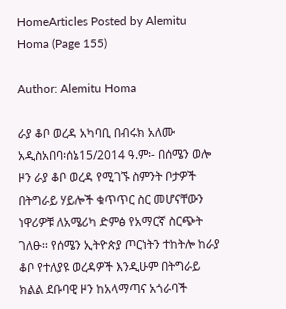HomeArticles Posted by Alemitu Homa (Page 155)

Author: Alemitu Homa

ራያ ቆቦ ወረዳ አካባቢ በብሩክ አለሙ አዲስአበባ፡ሰኔ15/2014 ዓ.ም፡- በሰሜን ወሎ ዞን ራያ ቆቦ ወረዳ የሚገኙ ስምንት ቦታዎች በትግራይ ሃይሎች ቁጥጥር ስር መሆናቸውን ነዋሪዎቹ ለአሜሪካ ድምፅ የአማርኛ ስርጭት ገለፁ፡፡ የሰሜን ኢትዮጵያ ጦርነትን ተከትሎ ከራያ ቆቦ የተለያዩ ወረዳዎች እንዲሁም በትግራይ ክልል ደቡባዊ ዞን ከአላማጣና አጎራባች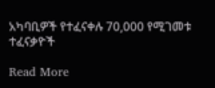አካባቢዎች የተፈናቀሉ 70,000 የሚገመቱ ተፈናቃዮች

Read More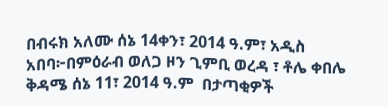በብሩክ አለሙ ሰኔ 14ቀን፣ 2014 ዓ.ም፣ አዲስ አበባ፦በምዕራብ ወለጋ ዞን ጊምቢ ወረዳ ፣ ቶሌ ቀበሌ ቅዳሜ ሰኔ 11፣ 2014 ዓ.ም  በታጣቂዎች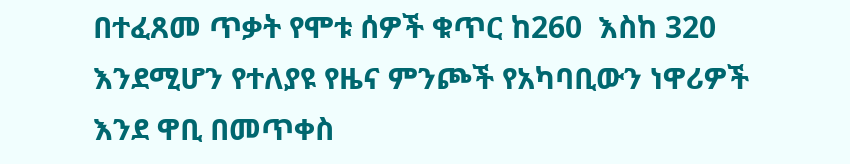በተፈጸመ ጥቃት የሞቱ ሰዎች ቁጥር ከ260  እስከ 320  እንደሚሆን የተለያዩ የዜና ምንጮች የአካባቢውን ነዋሪዎች እንደ ዋቢ በመጥቀስ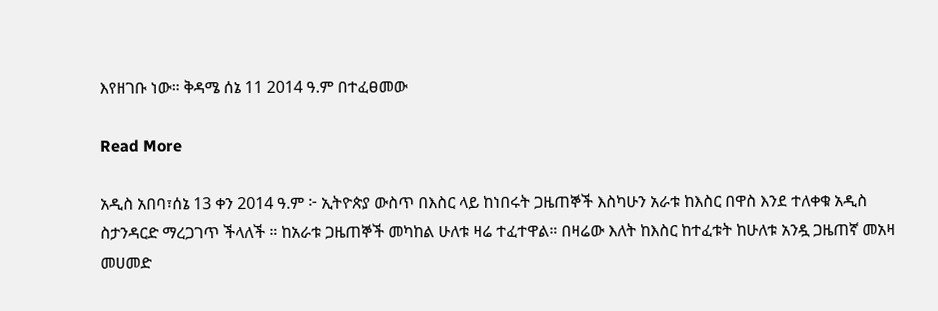እየዘገቡ ነው። ቅዳሜ ሰኔ 11 2014 ዓ.ም በተፈፀመው

Read More

አዲስ አበባ፣ሰኔ 13 ቀን 2014 ዓ.ም ፦ ኢትዮጵያ ውስጥ በእስር ላይ ከነበሩት ጋዜጠኞች እስካሁን አራቱ ከእስር በዋስ እንደ ተለቀቁ አዲስ ስታንዳርድ ማረጋገጥ ችላለች ። ከአራቱ ጋዜጠኞች መካከል ሁለቱ ዛሬ ተፈተዋል። በዛሬው እለት ከእስር ከተፈቱት ከሁለቱ አንዷ ጋዜጠኛ መአዛ መሀመድ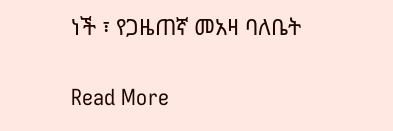ነች ፣ የጋዜጠኛ መአዛ ባለቤት

Read More